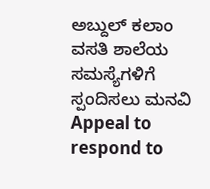ಅಬ್ದುಲ್ ಕಲಾಂ ವಸತಿ ಶಾಲೆಯ ಸಮಸ್ಯೆಗಳಿಗೆ ಸ್ಪಂದಿಸಲು ಮನವಿ
Appeal to respond to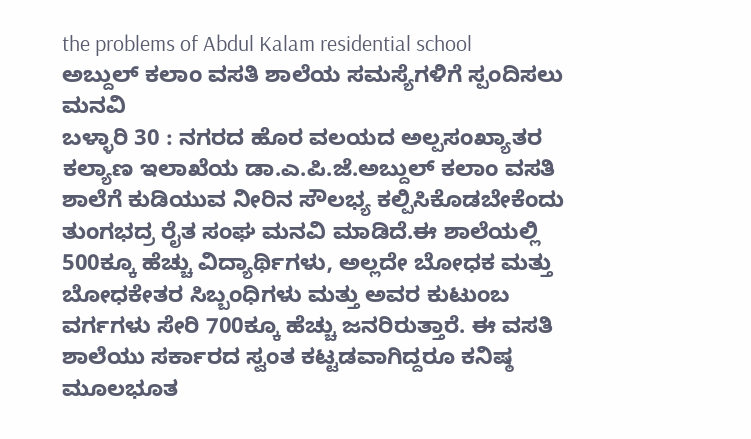the problems of Abdul Kalam residential school
ಅಬ್ದುಲ್ ಕಲಾಂ ವಸತಿ ಶಾಲೆಯ ಸಮಸ್ಯೆಗಳಿಗೆ ಸ್ಪಂದಿಸಲು ಮನವಿ
ಬಳ್ಳಾರಿ 30 : ನಗರದ ಹೊರ ವಲಯದ ಅಲ್ಪಸಂಖ್ಯಾತರ ಕಲ್ಯಾಣ ಇಲಾಖೆಯ ಡಾ.ಎ.ಪಿ.ಜೆ.ಅಬ್ದುಲ್ ಕಲಾಂ ವಸತಿ ಶಾಲೆಗೆ ಕುಡಿಯುವ ನೀರಿನ ಸೌಲಭ್ಯ ಕಲ್ಪಿಸಿಕೊಡಬೇಕೆಂದು ತುಂಗಭದ್ರ ರೈತ ಸಂಘ ಮನವಿ ಮಾಡಿದೆ.ಈ ಶಾಲೆಯಲ್ಲಿ 500ಕ್ಕೂ ಹೆಚ್ಚು ವಿದ್ಯಾರ್ಥಿಗಳು, ಅಲ್ಲದೇ ಬೋಧಕ ಮತ್ತು ಬೋಧಕೇತರ ಸಿಬ್ಬಂಧಿಗಳು ಮತ್ತು ಅವರ ಕುಟುಂಬ ವರ್ಗಗಳು ಸೇರಿ 700ಕ್ಕೂ ಹೆಚ್ಚು ಜನರಿರುತ್ತಾರೆ. ಈ ವಸತಿ ಶಾಲೆಯು ಸರ್ಕಾರದ ಸ್ವಂತ ಕಟ್ಟಡವಾಗಿದ್ದರೂ ಕನಿಷ್ಠ ಮೂಲಭೂತ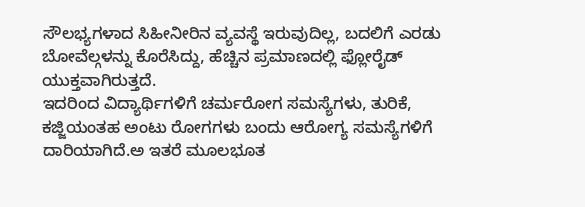ಸೌಲಭ್ಯಗಳಾದ ಸಿಹೀನೀರಿನ ವ್ಯವಸ್ಥೆ ಇರುವುದಿಲ್ಲ, ಬದಲಿಗೆ ಎರಡು ಬೋವೆಲ್ಗಳನ್ನು ಕೊರೆಸಿದ್ದು, ಹೆಚ್ಚಿನ ಪ್ರಮಾಣದಲ್ಲಿ ಫ್ಲೋರೈಡ್ ಯುಕ್ತವಾಗಿರುತ್ತದೆ.
ಇದರಿಂದ ವಿದ್ಯಾರ್ಥಿಗಳಿಗೆ ಚರ್ಮರೋಗ ಸಮಸ್ಯೆಗಳು, ತುರಿಕೆ, ಕಜ್ಜಿಯಂತಹ ಅಂಟು ರೋಗಗಳು ಬಂದು ಆರೋಗ್ಯ ಸಮಸ್ಯೆಗಳಿಗೆ ದಾರಿಯಾಗಿದೆ.ಅ ಇತರೆ ಮೂಲಭೂತ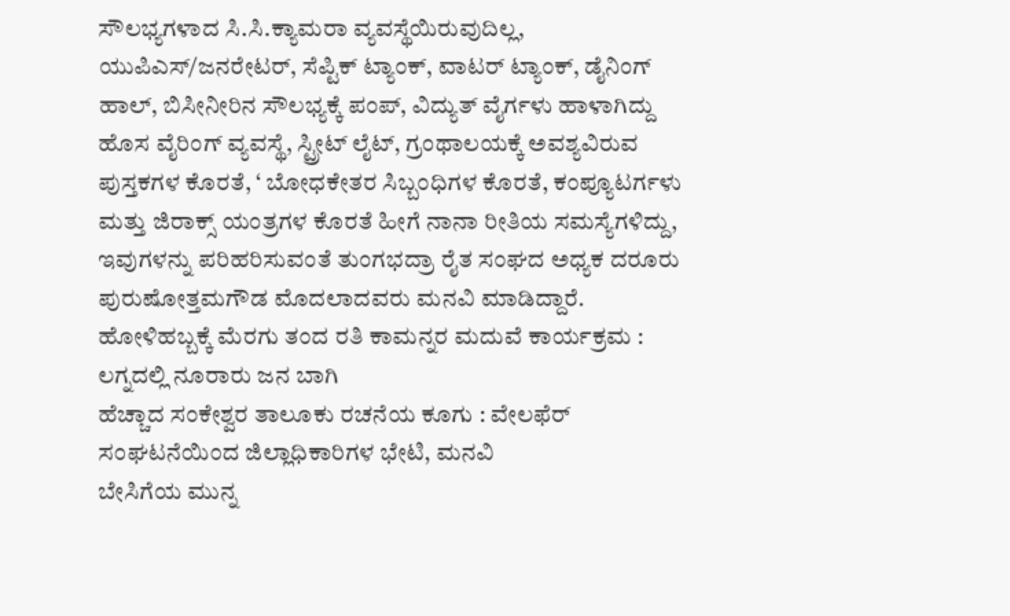ಸೌಲಭ್ಯಗಳಾದ ಸಿ.ಸಿ.ಕ್ಯಾಮರಾ ವ್ಯವಸ್ಥೆಯಿರುವುದಿಲ್ಲ, ಯುಪಿಎಸ್/ಜನರೇಟರ್, ಸೆಪ್ಟಿಕ್ ಟ್ಯಾಂಕ್, ವಾಟರ್ ಟ್ಯಾಂಕ್, ಡೈನಿಂಗ್ ಹಾಲ್, ಬಿಸೀನೀರಿನ ಸೌಲಭ್ಯಕ್ಕೆ ಪಂಪ್, ವಿದ್ಯುತ್ ವೈರ್ಗಳು ಹಾಳಾಗಿದ್ದು ಹೊಸ ವೈರಿಂಗ್ ವ್ಯವಸ್ಥೆ, ಸ್ಟ್ರೀಟ್ ಲೈಟ್, ಗ್ರಂಥಾಲಯಕ್ಕೆ ಅವಶ್ಯವಿರುವ ಪುಸ್ತಕಗಳ ಕೊರತೆ, ‘ ಬೋಧಕೇತರ ಸಿಬ್ಬಂಧಿಗಳ ಕೊರತೆ, ಕಂಪ್ಯೂಟರ್ಗಳು ಮತ್ತು ಜಿರಾಕ್ಸ್ ಯಂತ್ರಗಳ ಕೊರತೆ ಹೀಗೆ ನಾನಾ ರೀತಿಯ ಸಮಸ್ಯೆಗಳಿದ್ದು, ಇವುಗಳನ್ನು ಪರಿಹರಿಸುವಂತೆ ತುಂಗಭದ್ರಾ ರೈತ ಸಂಘದ ಅಧ್ಯಕ ದರೂರು ಪುರುಷೋತ್ತಮಗೌಡ ಮೊದಲಾದವರು ಮನವಿ ಮಾಡಿದ್ದಾರೆ.
ಹೋಳಿಹಬ್ಬಕ್ಕೆ ಮೆರಗು ತಂದ ರತಿ ಕಾಮನ್ನರ ಮದುವೆ ಕಾರ್ಯಕ್ರಮ : ಲಗ್ನದಲ್ಲಿ ನೂರಾರು ಜನ ಬಾಗಿ
ಹೆಚ್ಚಾದ ಸಂಕೇಶ್ವರ ತಾಲೂಕು ರಚನೆಯ ಕೂಗು : ವೇಲಫೆರ್ ಸಂಘಟನೆಯಿಂದ ಜಿಲ್ಲಾಧಿಕಾರಿಗಳ ಭೇಟಿ, ಮನವಿ
ಬೇಸಿಗೆಯ ಮುನ್ನ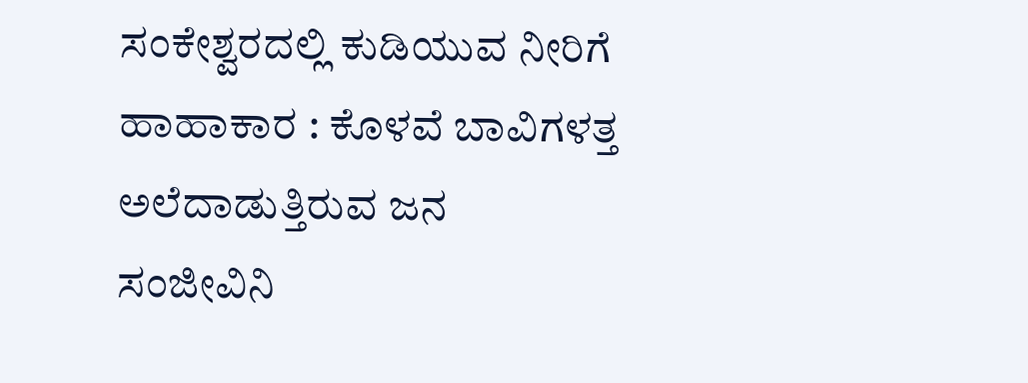ಸಂಕೇಶ್ವರದಲ್ಲಿ ಕುಡಿಯುವ ನೀರಿಗೆ ಹಾಹಾಕಾರ : ಕೊಳವೆ ಬಾವಿಗಳತ್ತ ಅಲೆದಾಡುತ್ತಿರುವ ಜನ
ಸಂಜೀವಿನಿ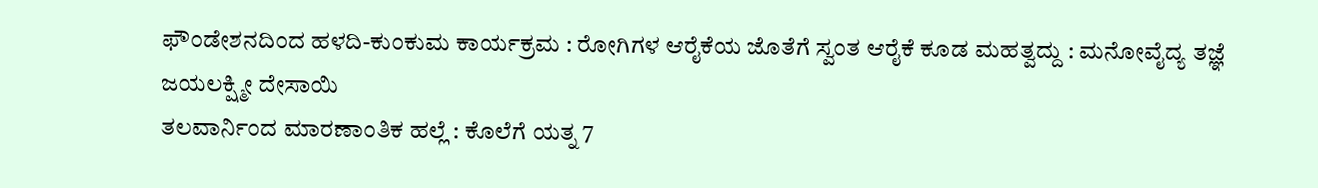ಫೌಂಡೇಶನದಿಂದ ಹಳದಿ-ಕುಂಕುಮ ಕಾರ್ಯಕ್ರಮ : ರೋಗಿಗಳ ಆರೈಕೆಯ ಜೊತೆಗೆ ಸ್ವಂತ ಆರೈಕೆ ಕೂಡ ಮಹತ್ವದ್ದು : ಮನೋವೈದ್ಯ ತಜ್ಞೆ ಜಯಲಕ್ಷ್ಮೀ ದೇಸಾಯಿ
ತಲವಾರ್ನಿಂದ ಮಾರಣಾಂತಿಕ ಹಲ್ಲೆ : ಕೊಲೆಗೆ ಯತ್ನ 7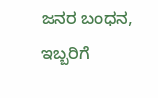ಜನರ ಬಂಧನ, ಇಬ್ಬರಿಗೆ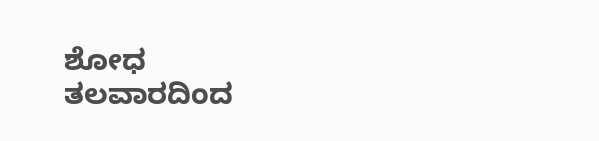ಶೋಧ
ತಲವಾರದಿಂದ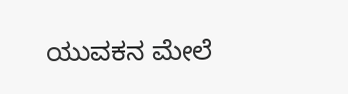ಯುವಕನ ಮೇಲೆ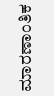ಮಾರಣಾಂತಿಕ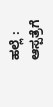ಹಲ್ಲೆ : ಆಸ್ಪತ್ರೆಗೆ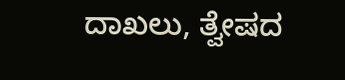ದಾಖಲು, ತ್ವೇಷದ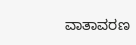ವಾತಾವರಣ